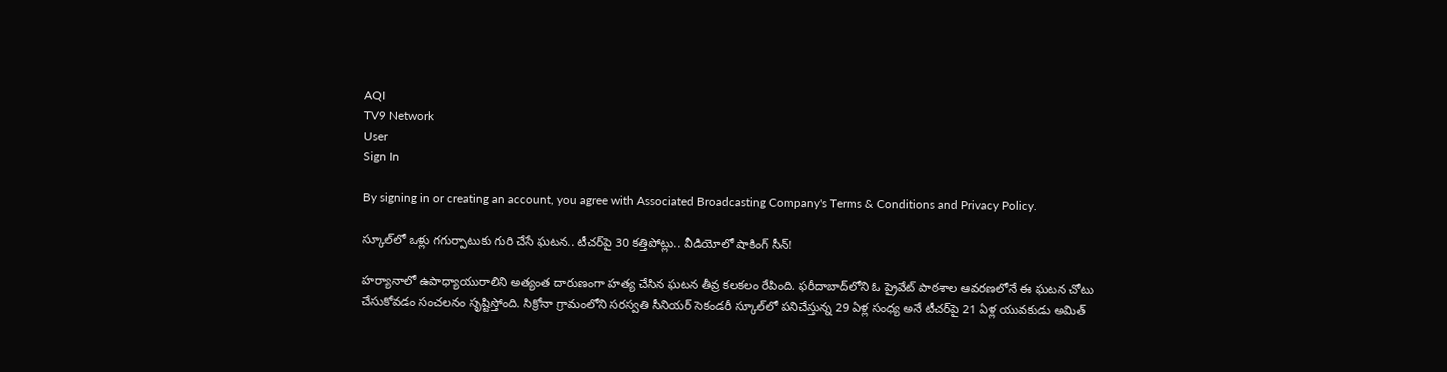AQI
TV9 Network
User
Sign In

By signing in or creating an account, you agree with Associated Broadcasting Company's Terms & Conditions and Privacy Policy.

స్కూల్‌లో ఒళ్లు గగుర్పాటుకు గురి చేసే ఘటన.. టీచర్‌పై 30 కత్తిపోట్లు.. వీడియోలో షాకింగ్ సీన్!

హర్యానాలో ఉపాధ్యాయురాలిని అత్యంత దారుణంగా హత్య చేసిన ఘటన తీవ్ర కలకలం రేపింది. ఫరీదాబాద్‌‌లోని ఓ ప్రైవేట్ పాఠశాల ఆవరణలోనే ఈ ఘటన చోటు చేసుకోవడం సంచలనం సృష్టిస్తోంది. సిక్రోనా గ్రామంలోని సరస్వతి సీనియర్ సెకండరీ స్కూల్‌లో పనిచేస్తున్న 29 ఏళ్ల సంధ్య అనే టీచర్‌పై 21 ఏళ్ల యువకుడు అమిత్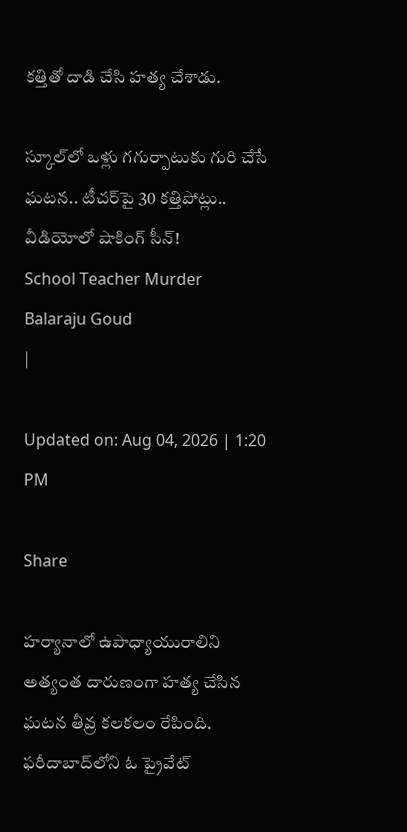కత్తితో దాడి చేసి హత్య చేశాడు.

స్కూల్‌లో ఒళ్లు గగుర్పాటుకు గురి చేసే ఘటన.. టీచర్‌పై 30 కత్తిపోట్లు.. వీడియోలో షాకింగ్ సీన్!
School Teacher Murder
Balaraju Goud
|

Updated on: Aug 04, 2026 | 1:20 PM

Share

హర్యానాలో ఉపాధ్యాయురాలిని అత్యంత దారుణంగా హత్య చేసిన ఘటన తీవ్ర కలకలం రేపింది. ఫరీదాబాద్‌‌లోని ఓ ప్రైవేట్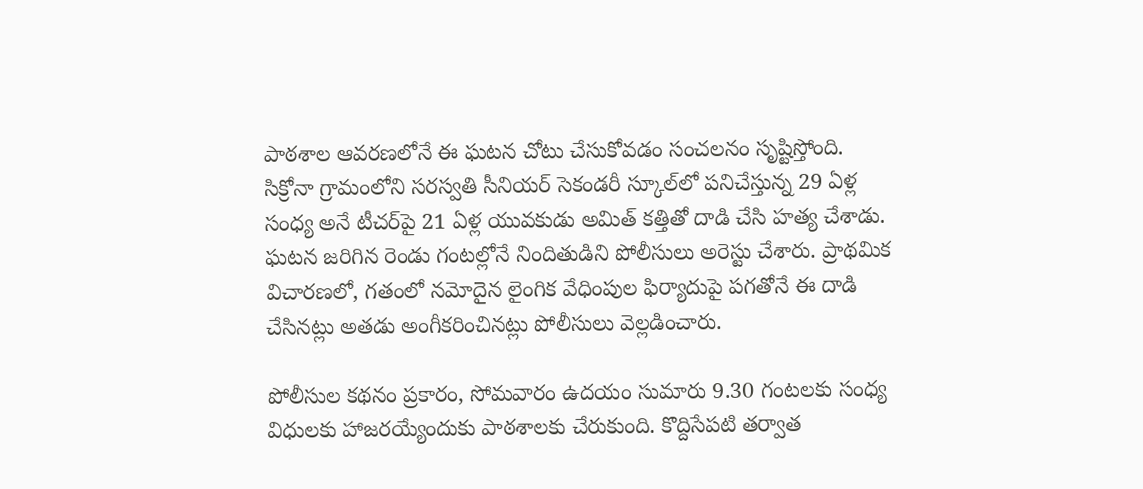పాఠశాల ఆవరణలోనే ఈ ఘటన చోటు చేసుకోవడం సంచలనం సృష్టిస్తోంది. సిక్రోనా గ్రామంలోని సరస్వతి సీనియర్ సెకండరీ స్కూల్‌లో పనిచేస్తున్న 29 ఏళ్ల సంధ్య అనే టీచర్‌పై 21 ఏళ్ల యువకుడు అమిత్ కత్తితో దాడి చేసి హత్య చేశాడు. ఘటన జరిగిన రెండు గంటల్లోనే నిందితుడిని పోలీసులు అరెస్టు చేశారు. ప్రాథమిక విచారణలో, గతంలో నమోదైన లైంగిక వేధింపుల ఫిర్యాదుపై పగతోనే ఈ దాడి చేసినట్లు అతడు అంగీకరించినట్లు పోలీసులు వెల్లడించారు.

పోలీసుల కథనం ప్రకారం, సోమవారం ఉదయం సుమారు 9.30 గంటలకు సంధ్య విధులకు హాజరయ్యేందుకు పాఠశాలకు చేరుకుంది. కొద్దిసేపటి తర్వాత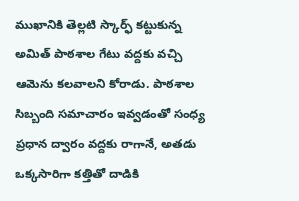ముఖానికి తెల్లటి స్కార్ఫ్ కట్టుకున్న అమిత్ పాఠశాల గేటు వద్దకు వచ్చి ఆమెను కలవాలని కోరాడు. పాఠశాల సిబ్బంది సమాచారం ఇవ్వడంతో సంధ్య ప్రధాన ద్వారం వద్దకు రాగానే, అతడు ఒక్కసారిగా కత్తితో దాడికి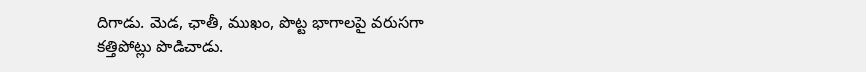దిగాడు. మెడ, ఛాతీ, ముఖం, పొట్ట భాగాలపై వరుసగా కత్తిపోట్లు పొడిచాడు.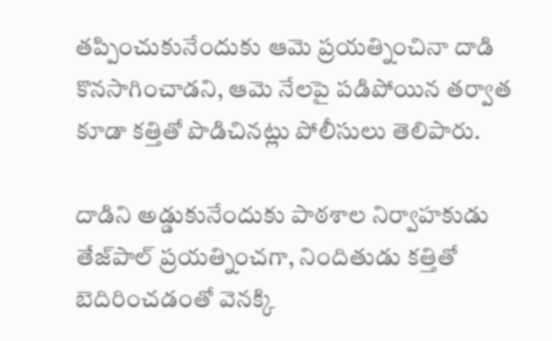తప్పించుకునేందుకు ఆమె ప్రయత్నించినా దాడి కొనసాగించాడని, ఆమె నేలపై పడిపోయిన తర్వాత కూడా కత్తితో పొడిచినట్లు పోలీసులు తెలిపారు.

దాడిని అడ్డుకునేందుకు పాఠశాల నిర్వాహకుడు తేజ్‌పాల్ ప్రయత్నించగా, నిందితుడు కత్తితో బెదిరించడంతో వెనక్కి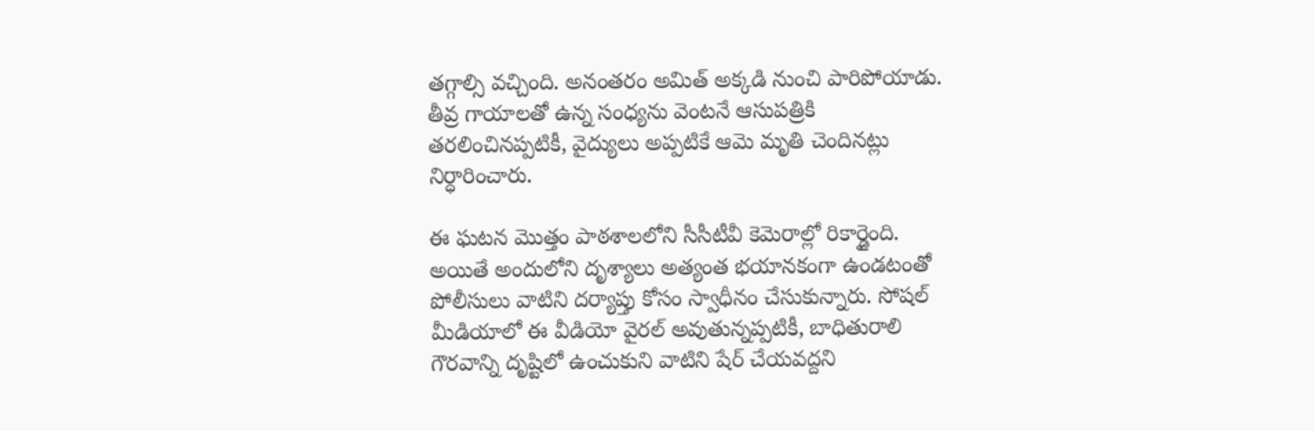తగ్గాల్సి వచ్చింది. అనంతరం అమిత్ అక్కడి నుంచి పారిపోయాడు. తీవ్ర గాయాలతో ఉన్న సంధ్యను వెంటనే ఆసుపత్రికి తరలించినప్పటికీ, వైద్యులు అప్పటికే ఆమె మృతి చెందినట్లు నిర్ధారించారు.

ఈ ఘటన మొత్తం పాఠశాలలోని సీసీటీవీ కెమెరాల్లో రికార్డైంది. అయితే అందులోని దృశ్యాలు అత్యంత భయానకంగా ఉండటంతో పోలీసులు వాటిని దర్యాప్తు కోసం స్వాధీనం చేసుకున్నారు. సోషల్ మీడియాలో ఈ వీడియో వైరల్ అవుతున్నప్పటికీ, బాధితురాలి గౌరవాన్ని దృష్టిలో ఉంచుకుని వాటిని షేర్ చేయవద్దని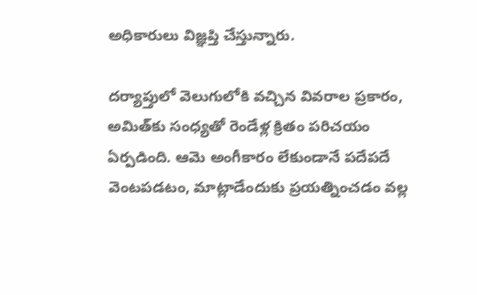అధికారులు విజ్ఞప్తి చేస్తున్నారు.

దర్యాప్తులో వెలుగులోకి వచ్చిన వివరాల ప్రకారం, అమిత్‌కు సంధ్యతో రెండేళ్ల క్రితం పరిచయం ఏర్పడింది. ఆమె అంగీకారం లేకుండానే పదేపదే వెంటపడటం, మాట్లాడేందుకు ప్రయత్నించడం వల్ల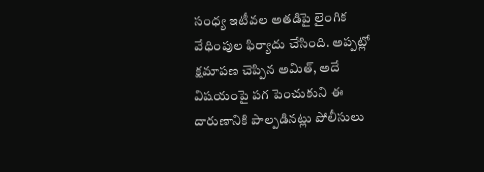సంధ్య ఇటీవల అతడిపై లైంగిక వేధింపుల ఫిర్యాదు చేసింది. అప్పట్లో క్షమాపణ చెప్పిన అమిత్, అదే విషయంపై పగ పెంచుకుని ఈ దారుణానికి పాల్పడినట్లు పోలీసులు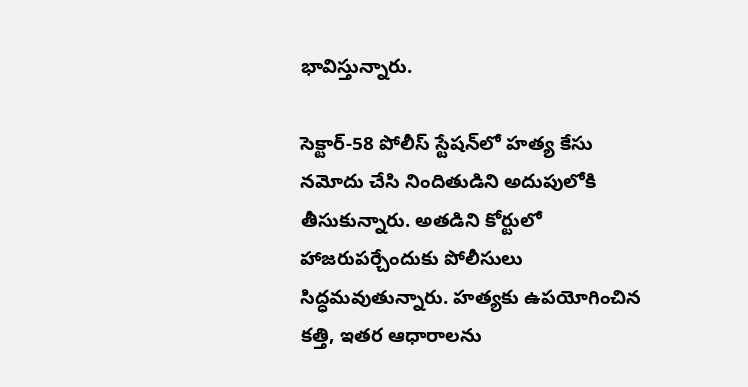భావిస్తున్నారు.

సెక్టార్-58 పోలీస్ స్టేషన్‌లో హత్య కేసు నమోదు చేసి నిందితుడిని అదుపులోకి తీసుకున్నారు. అతడిని కోర్టులో హాజరుపర్చేందుకు పోలీసులు సిద్ధమవుతున్నారు. హత్యకు ఉపయోగించిన కత్తి, ఇతర ఆధారాలను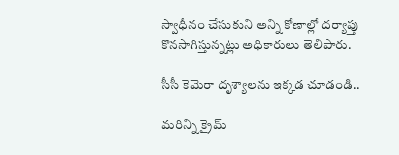స్వాధీనం చేసుకుని అన్ని కోణాల్లో దర్యాప్తు కొనసాగిస్తున్నట్లు అధికారులు తెలిపారు.

సీసీ కెమెరా దృశ్యాలను ఇక్కడ చూడండి..

మరిన్ని క్రైమ్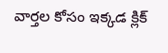వార్తల కోసం ఇక్కడ క్లిక్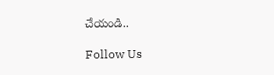చేయండి..

Follow Us